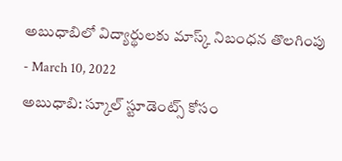అబుధాబిలో విద్యార్థులకు మాస్క్ నిబంధన తొలగింపు
- March 10, 2022
అబుధాబి: స్కూల్ స్టూడెంట్స్ కోసం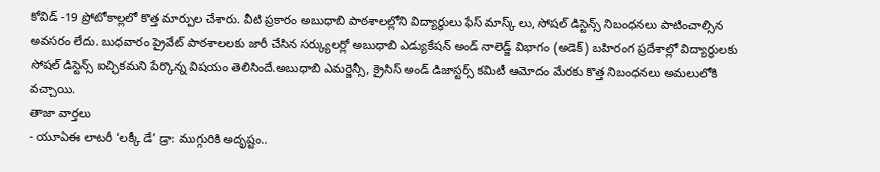కోవిడ్ -19 ప్రోటోకాల్లలో కొత్త మార్పుల చేశారు. వీటి ప్రకారం అబుధాబి పాఠశాలల్లోని విద్యార్థులు ఫేస్ మాస్క్ లు, సోషల్ డిస్టెన్స్ నిబంధనలు పాటించాల్సిన అవసరం లేదు. బుధవారం ప్రైవేట్ పాఠశాలలకు జారీ చేసిన సర్క్యులర్లో అబుధాబి ఎడ్యుకేషన్ అండ్ నాలెడ్జ్ విభాగం (అడెక్) బహిరంగ ప్రదేశాల్లో విద్యార్థులకు సోషల్ డిస్టెన్స్ ఐచ్ఛికమని పేర్కొన్న విషయం తెలిసిందే.అబుధాబి ఎమర్జెన్సీ, క్రైసిస్ అండ్ డిజాస్టర్స్ కమిటీ ఆమోదం మేరకు కొత్త నిబంధనలు అమలులోకి వచ్చాయి.
తాజా వార్తలు
- యూఏఈ లాటరీ ‘లక్కీ డే’ డ్రా: ముగ్గురికి అదృష్టం..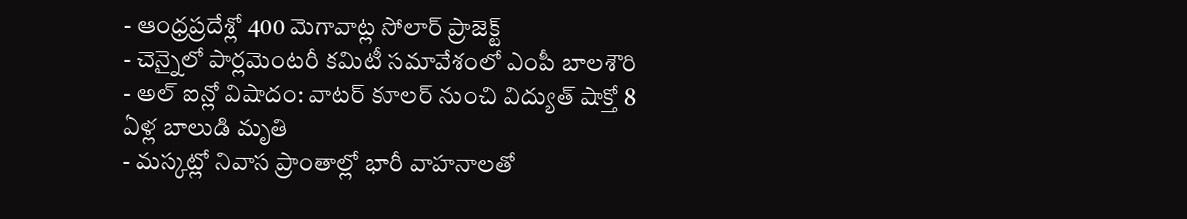- ఆంధ్రప్రదేశ్లో 400 మెగావాట్ల సోలార్ ప్రాజెక్ట్
- చెన్నైలో పార్లమెంటరీ కమిటీ సమావేశంలో ఎంపీ బాలశౌరి
- అల్ ఐన్లో విషాదం: వాటర్ కూలర్ నుంచి విద్యుత్ షాక్తో 8 ఏళ్ల బాలుడి మృతి
- మస్కట్లో నివాస ప్రాంతాల్లో భారీ వాహనాలతో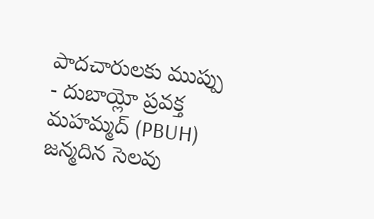పాదచారులకు ముప్పు
- దుబాయ్లో ప్రవక్త మహమ్మద్ (PBUH) జన్మదిన సెలవు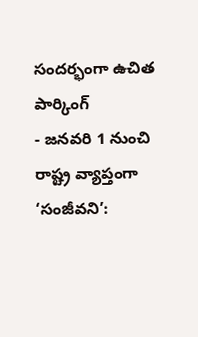సందర్భంగా ఉచిత పార్కింగ్
- జనవరి 1 నుంచి రాష్ట్ర వ్యాప్తంగా ‘సంజీవని’: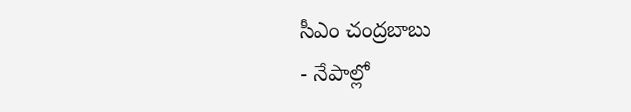సీఎం చంద్రబాబు
- నేపాల్లో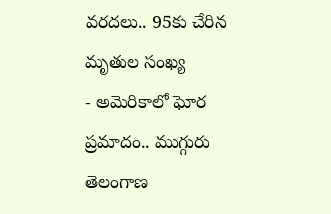వరదలు.. 95కు చేరిన మృతుల సంఖ్య
- అమెరికాలో ఘోర ప్రమాదం.. ముగ్గురు తెలంగాణ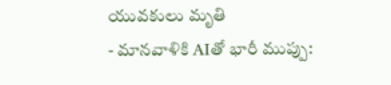యువకులు మృతి
- మానవాళికి AIతో భారీ ముప్పు: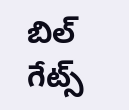బిల్ గేట్స్